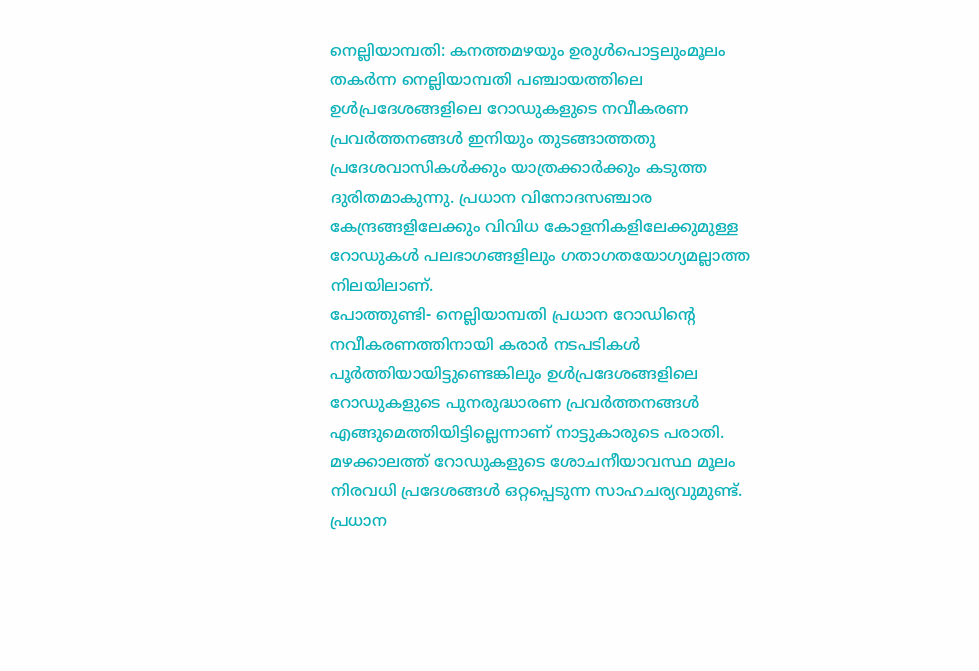നെല്ലിയാമ്പതി: കനത്തമഴയും ഉരുൾപൊട്ടലുംമൂലം തകർന്ന നെല്ലിയാമ്പതി പഞ്ചായത്തിലെ ഉൾപ്രദേശങ്ങളിലെ റോഡുകളുടെ നവീകരണ പ്രവർത്തനങ്ങൾ ഇനിയും തുടങ്ങാത്തതു പ്രദേശവാസികൾക്കും യാത്രക്കാർക്കും കടുത്ത ദുരിതമാകുന്നു. പ്രധാന വിനോദസഞ്ചാര കേന്ദ്രങ്ങളിലേക്കും വിവിധ കോളനികളിലേക്കുമുള്ള റോഡുകൾ പലഭാഗങ്ങളിലും ഗതാഗതയോഗ്യമല്ലാത്ത നിലയിലാണ്.
പോത്തുണ്ടി- നെല്ലിയാമ്പതി പ്രധാന റോഡിന്റെ നവീകരണത്തിനായി കരാർ നടപടികൾ പൂർത്തിയായിട്ടുണ്ടെങ്കിലും ഉൾപ്രദേശങ്ങളിലെ റോഡുകളുടെ പുനരുദ്ധാരണ പ്രവർത്തനങ്ങൾ എങ്ങുമെത്തിയിട്ടില്ലെന്നാണ് നാട്ടുകാരുടെ പരാതി.
മഴക്കാലത്ത് റോഡുകളുടെ ശോചനീയാവസ്ഥ മൂലം നിരവധി പ്രദേശങ്ങൾ ഒറ്റപ്പെടുന്ന സാഹചര്യവുമുണ്ട്. പ്രധാന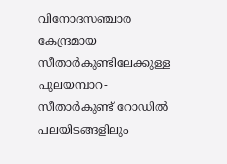വിനോദസഞ്ചാര കേന്ദ്രമായ സീതാർകുണ്ടിലേക്കുള്ള പുലയമ്പാറ- സീതാർകുണ്ട് റോഡിൽ പലയിടങ്ങളിലും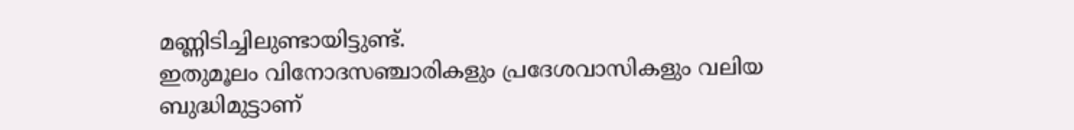മണ്ണിടിച്ചിലുണ്ടായിട്ടുണ്ട്.
ഇതുമൂലം വിനോദസഞ്ചാരികളും പ്രദേശവാസികളും വലിയ ബുദ്ധിമുട്ടാണ്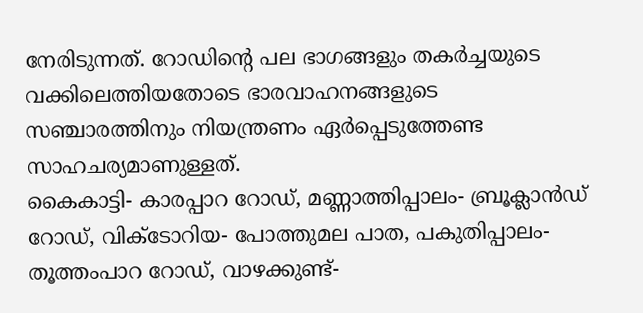നേരിടുന്നത്. റോഡിന്റെ പല ഭാഗങ്ങളും തകർച്ചയുടെ വക്കിലെത്തിയതോടെ ഭാരവാഹനങ്ങളുടെ സഞ്ചാരത്തിനും നിയന്ത്രണം ഏർപ്പെടുത്തേണ്ട സാഹചര്യമാണുള്ളത്.
കൈകാട്ടി- കാരപ്പാറ റോഡ്, മണ്ണാത്തിപ്പാലം- ബ്രൂക്ലാൻഡ് റോഡ്, വിക്ടോറിയ- പോത്തുമല പാത, പകുതിപ്പാലം- തൂത്തംപാറ റോഡ്, വാഴക്കുണ്ട്-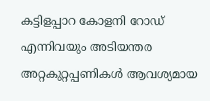കട്ടിളപ്പാറ കോളനി റോഡ് എന്നിവയും അടിയന്തര അറ്റകുറ്റപ്പണികൾ ആവശ്യമായ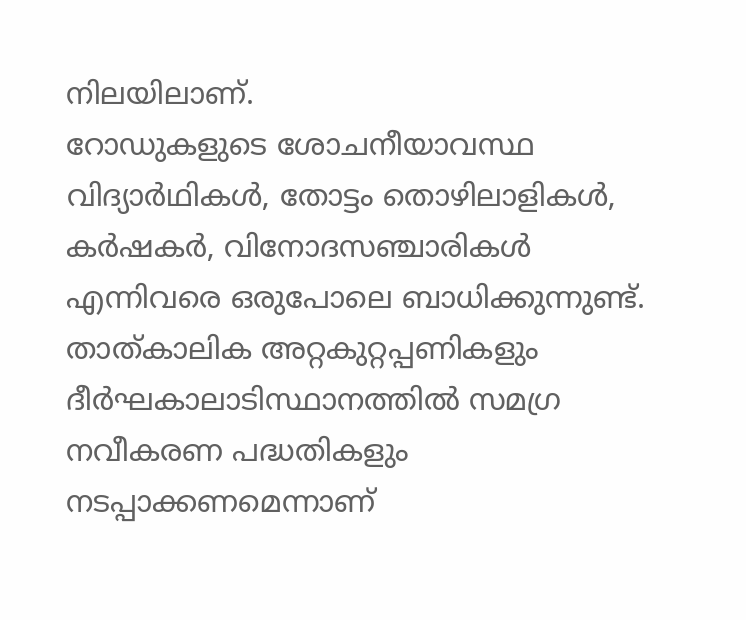നിലയിലാണ്.
റോഡുകളുടെ ശോചനീയാവസ്ഥ വിദ്യാർഥികൾ, തോട്ടം തൊഴിലാളികൾ, കർഷകർ, വിനോദസഞ്ചാരികൾ എന്നിവരെ ഒരുപോലെ ബാധിക്കുന്നുണ്ട്. താത്കാലിക അറ്റകുറ്റപ്പണികളും ദീർഘകാലാടിസ്ഥാനത്തിൽ സമഗ്ര നവീകരണ പദ്ധതികളും നടപ്പാക്കണമെന്നാണ്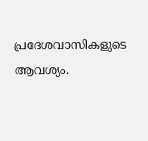പ്രദേശവാസികളുടെ ആവശ്യം.